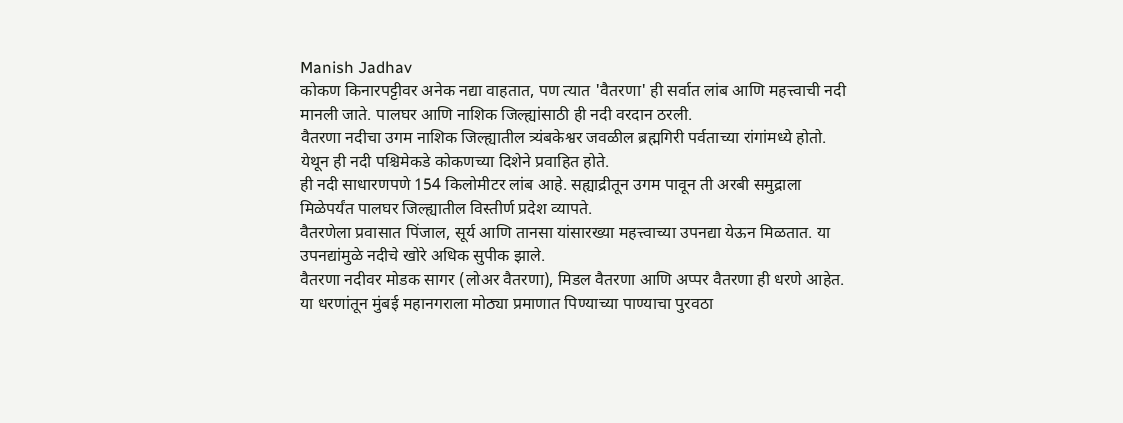Manish Jadhav
कोकण किनारपट्टीवर अनेक नद्या वाहतात, पण त्यात 'वैतरणा' ही सर्वात लांब आणि महत्त्वाची नदी मानली जाते. पालघर आणि नाशिक जिल्ह्यांसाठी ही नदी वरदान ठरली.
वैतरणा नदीचा उगम नाशिक जिल्ह्यातील त्र्यंबकेश्वर जवळील ब्रह्मगिरी पर्वताच्या रांगांमध्ये होतो. येथून ही नदी पश्चिमेकडे कोकणच्या दिशेने प्रवाहित होते.
ही नदी साधारणपणे 154 किलोमीटर लांब आहे. सह्याद्रीतून उगम पावून ती अरबी समुद्राला मिळेपर्यंत पालघर जिल्ह्यातील विस्तीर्ण प्रदेश व्यापते.
वैतरणेला प्रवासात पिंजाल, सूर्य आणि तानसा यांसारख्या महत्त्वाच्या उपनद्या येऊन मिळतात. या उपनद्यांमुळे नदीचे खोरे अधिक सुपीक झाले.
वैतरणा नदीवर मोडक सागर (लोअर वैतरणा), मिडल वैतरणा आणि अप्पर वैतरणा ही धरणे आहेत. या धरणांतून मुंबई महानगराला मोठ्या प्रमाणात पिण्याच्या पाण्याचा पुरवठा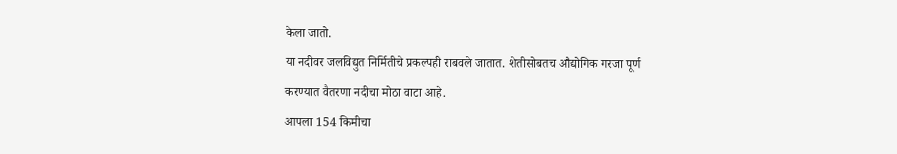केला जातो.
या नदीवर जलविद्युत निर्मितीचे प्रकल्पही राबवले जातात. शेतीसोबतच औद्योगिक गरजा पूर्ण करण्यात वैतरणा नदीचा मोठा वाटा आहे.
आपला 154 किमीचा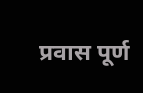प्रवास पूर्ण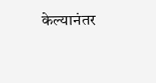केल्यानंतर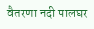वैतरणा नदी पालघर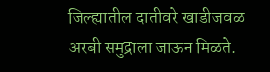जिल्ह्यातील दातीवरे खाडीजवळ अरबी समुद्राला जाऊन मिळते.